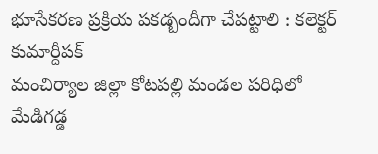భూసేకరణ ప్రక్రియ పకడ్బందీగా చేపట్టాలి : కలెక్టర్ కుమార్దీపక్
మంచిర్యాల జిల్లా కోటపల్లి మండల పరిధిలో మేడిగడ్డ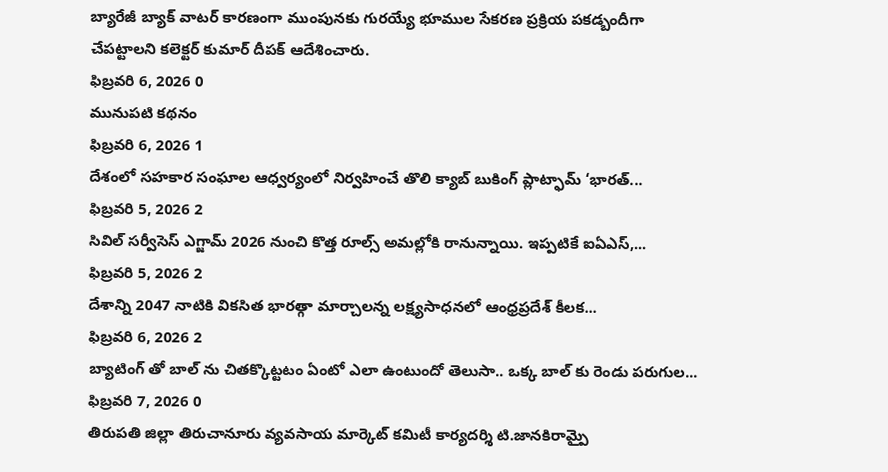బ్యారేజీ బ్యాక్ వాటర్ కారణంగా ముంపునకు గురయ్యే భూముల సేకరణ ప్రక్రియ పకడ్బందీగా చేపట్టాలని కలెక్టర్ కుమార్ దీపక్ ఆదేశించారు.
ఫిబ్రవరి 6, 2026 0
మునుపటి కథనం
ఫిబ్రవరి 6, 2026 1
దేశంలో సహకార సంఘాల ఆధ్వర్యంలో నిర్వహించే తొలి క్యాబ్ బుకింగ్ ప్లాట్ఫామ్ ‘భారత్...
ఫిబ్రవరి 5, 2026 2
సివిల్ సర్వీసెస్ ఎగ్జామ్ 2026 నుంచి కొత్త రూల్స్ అమల్లోకి రానున్నాయి. ఇప్పటికే ఐఏఎస్,...
ఫిబ్రవరి 5, 2026 2
దేశాన్ని 2047 నాటికి వికసిత భారత్గా మార్చాలన్న లక్ష్యసాధనలో ఆంధ్రప్రదేశ్ కీలక...
ఫిబ్రవరి 6, 2026 2
బ్యాటింగ్ తో బాల్ ను చితక్కొట్టటం ఏంటో ఎలా ఉంటుందో తెలుసా.. ఒక్క బాల్ కు రెండు పరుగుల...
ఫిబ్రవరి 7, 2026 0
తిరుపతి జిల్లా తిరుచానూరు వ్యవసాయ మార్కెట్ కమిటీ కార్యదర్శి టి.జానకిరామ్పై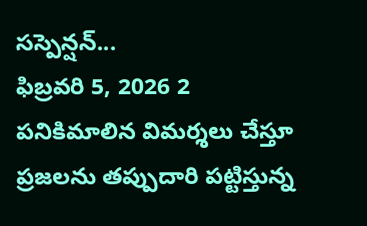సస్పెన్షన్...
ఫిబ్రవరి 5, 2026 2
పనికిమాలిన విమర్శలు చేస్తూ ప్రజలను తప్పుదారి పట్టిస్తున్న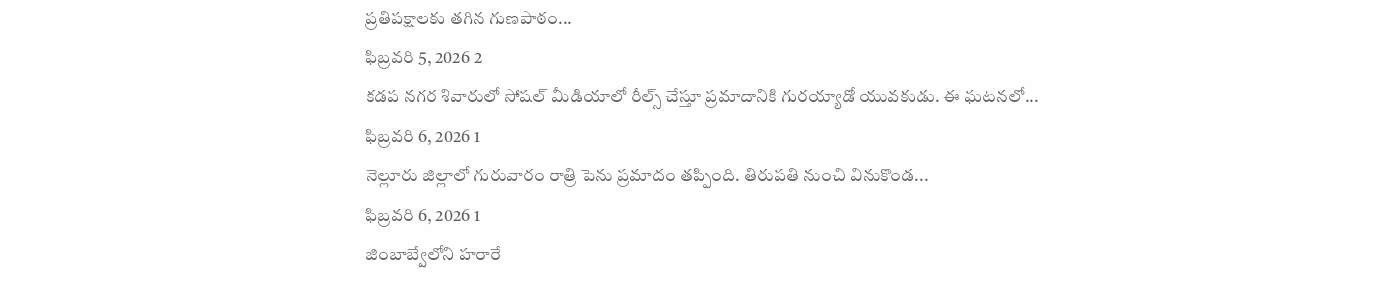ప్రతిపక్షాలకు తగిన గుణపాఠం...
ఫిబ్రవరి 5, 2026 2
కడప నగర శివారులో సోషల్ మీడియాలో రీల్స్ చేస్తూ ప్రమాదానికి గురయ్యాడో యువకుడు. ఈ ఘటనలో...
ఫిబ్రవరి 6, 2026 1
నెల్లూరు జిల్లాలో గురువారం రాత్రి పెను ప్రమాదం తప్పింది. తిరుపతి నుంచి వినుకొండ...
ఫిబ్రవరి 6, 2026 1
జింబాబ్వేలోని హరారే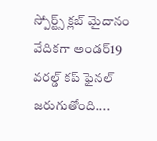స్పోర్ట్స్ క్లబ్ మైదానం వేదికగా అండర్19 వరల్డ్ కప్ ఫైనల్ జరుగుతోంది....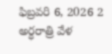ఫిబ్రవరి 6, 2026 2
అర్ధరాత్రి వేళ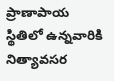ప్రాణాపాయ స్థితిలో ఉన్నవారికి నిత్యావసర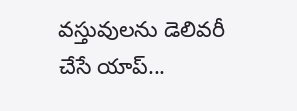వస్తువులను డెలివరీ చేసే యాప్...